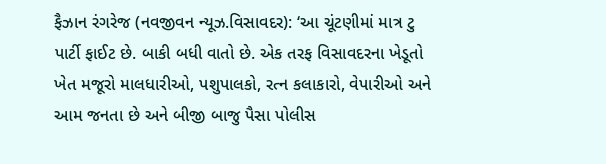ફૈઝાન રંગરેજ (નવજીવન ન્યૂઝ.વિસાવદર): ‘આ ચૂંટણીમાં માત્ર ટુ પાર્ટી ફાઈટ છે. બાકી બધી વાતો છે. એક તરફ વિસાવદરના ખેડૂતો ખેત મજૂરો માલધારીઓ, પશુપાલકો, રત્ન કલાકારો, વેપારીઓ અને આમ જનતા છે અને બીજી બાજુ પૈસા પોલીસ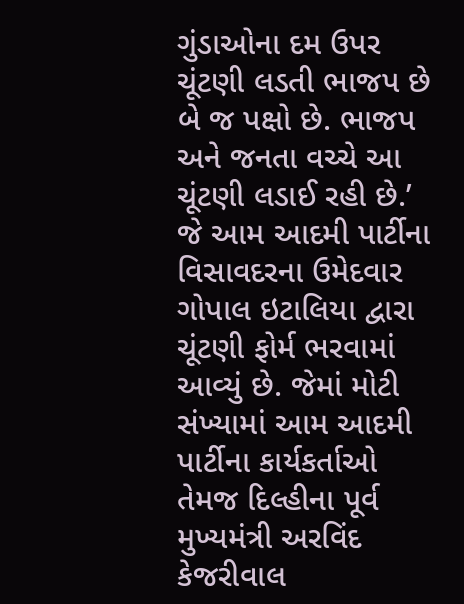ગુંડાઓના દમ ઉપર ચૂંટણી લડતી ભાજપ છે બે જ પક્ષો છે. ભાજપ અને જનતા વચ્ચે આ ચૂંટણી લડાઈ રહી છે.’ જે આમ આદમી પાર્ટીના વિસાવદરના ઉમેદવાર ગોપાલ ઇટાલિયા દ્વારા ચૂંટણી ફોર્મ ભરવામાં આવ્યું છે. જેમાં મોટી સંખ્યામાં આમ આદમી પાર્ટીના કાર્યકર્તાઓ તેમજ દિલ્હીના પૂર્વ મુખ્યમંત્રી અરવિંદ કેજરીવાલ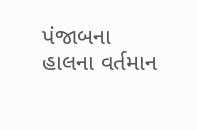પંજાબના હાલના વર્તમાન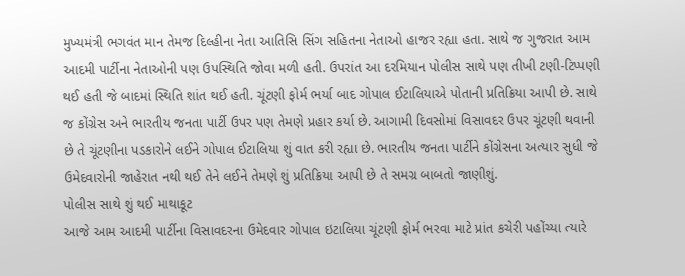મુખ્યમંત્રી ભગવંત માન તેમજ દિલ્હીના નેતા આતિસિ સિંગ સહિતના નેતાઓ હાજર રહ્યા હતા. સાથે જ ગુજરાત આમ આદમી પાર્ટીના નેતાઓની પણ ઉપસ્થિતિ જોવા મળી હતી. ઉપરાંત આ દરમિયાન પોલીસ સાથે પણ તીખી ટણી-ટિપ્પણી થઈ હતી જે બાદમાં સ્થિતિ શાંત થઈ હતી. ચૂંટણી ફોર્મ ભર્યા બાદ ગોપાલ ઈટાલિયાએ પોતાની પ્રતિક્રિયા આપી છે. સાથે જ કોંગ્રેસ અને ભારતીય જનતા પાર્ટી ઉપર પણ તેમણે પ્રહાર કર્યા છે. આગામી દિવસોમાં વિસાવદર ઉપર ચૂંટણી થવાની છે તે ચૂંટણીના પડકારોને લઈને ગોપાલ ઈટાલિયા શું વાત કરી રહ્યા છે. ભારતીય જનતા પાર્ટીને કોંગ્રેસના અત્યાર સુધી જે ઉમેદવારોની જાહેરાત નથી થઈ તેને લઈને તેમણે શું પ્રતિક્રિયા આપી છે તે સમગ્ર બાબતો જાણીશું.
પોલીસ સાથે શું થઈ માથાકૂટ
આજે આમ આદમી પાર્ટીના વિસાવદરના ઉમેદવાર ગોપાલ ઇટાલિયા ચૂંટણી ફોર્મ ભરવા માટે પ્રાંત કચેરી પહોંચ્યા ત્યારે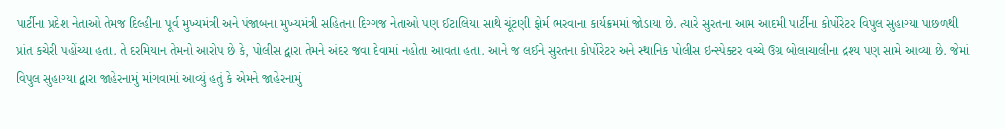પાર્ટીના પ્રદેશ નેતાઓ તેમજ દિલ્હીના પૂર્વ મુખ્યમંત્રી અને પંજાબના મુખ્યમંત્રી સહિતના દિગ્ગજ નેતાઓ પણ ઈટાલિયા સાથે ચૂંટણી ફોર્મ ભરવાના કાર્યક્રમમાં જોડાયા છે. ત્યારે સુરતના આમ આદમી પાર્ટીના કોર્પોરેટર વિપુલ સુહાગ્યા પાછળથી પ્રાંત કચેરી પહોંચ્યા હતા. તે દરમિયાન તેમનો આરોપ છે કે, પોલીસ દ્વારા તેમને અંદર જવા દેવામાં નહોતા આવતા હતા. આને જ લઈને સુરતના કોર્પોરેટર અને સ્થાનિક પોલીસ ઇન્સ્પેક્ટર વચ્ચે ઉગ્ર બોલાચાલીના દ્રશ્ય પણ સામે આવ્યા છે. જેમાં વિપુલ સુહાગ્યા દ્વારા જાહેરનામું માંગવામાં આવ્યું હતું કે એમને જાહેરનામું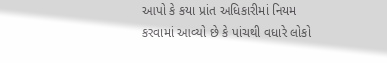આપો કે કયા પ્રાંત અધિકારીમાં નિયમ કરવામાં આવ્યો છે કે પાંચથી વધારે લોકો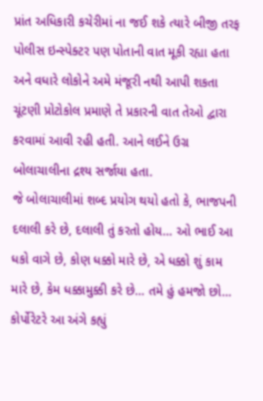પ્રાંત અધિકારી કચેરીમાં ના જઈ શકે ત્યારે બીજી તરફ પોલીસ ઇન્સ્પેક્ટર પણ પોતાની વાત મૂકી રહ્યા હતા અને વધારે લોકોને અમે મંજૂરી નથી આપી શકતા ચૂંટણી પ્રોટોકોલ પ્રમાણે તે પ્રકારની વાત તેઓ દ્વારા કરવામાં આવી રહી હતી. આને લઈને ઉગ્ર બોલાચાલીના દ્રશ્ય સર્જાયા હતા.
જે બોલાચાલીમાં શબ્દ પ્રયોગ થયો હતો કે, ભાજપની દલાલી કરે છે, દલાલી તું કરતો હોય… ઓ ભાઈ આ ધકો વાગે છે, કોણ ધક્કો મારે છે, એ ધક્કો શું કામ મારે છે, કેમ ધક્કામુક્કી કરે છે… તમે હું હમજો છો… કોર્પોરેટરે આ અંગે કહ્યું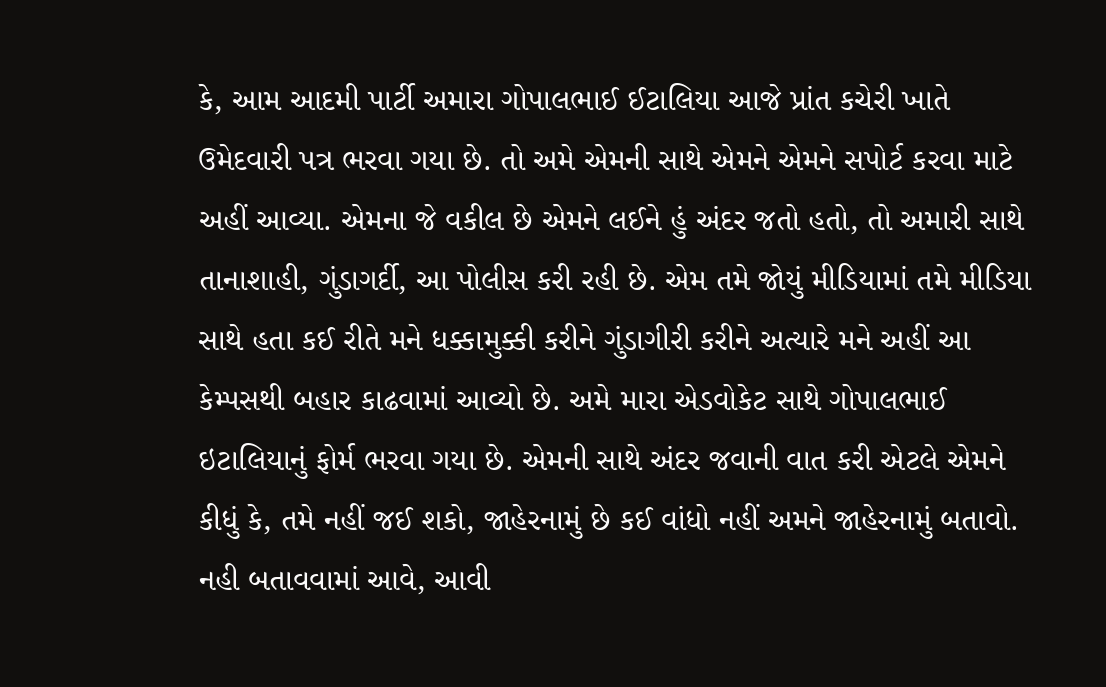કે, આમ આદમી પાર્ટી અમારા ગોપાલભાઈ ઈટાલિયા આજે પ્રાંત કચેરી ખાતે ઉમેદવારી પત્ર ભરવા ગયા છે. તો અમે એમની સાથે એમને એમને સપોર્ટ કરવા માટે અહીં આવ્યા. એમના જે વકીલ છે એમને લઈને હું અંદર જતો હતો, તો અમારી સાથે તાનાશાહી, ગુંડાગર્દી, આ પોલીસ કરી રહી છે. એમ તમે જોયું મીડિયામાં તમે મીડિયા સાથે હતા કઈ રીતે મને ધક્કામુક્કી કરીને ગુંડાગીરી કરીને અત્યારે મને અહીં આ કેમ્પસથી બહાર કાઢવામાં આવ્યો છે. અમે મારા એડવોકેટ સાથે ગોપાલભાઈ ઇટાલિયાનું ફોર્મ ભરવા ગયા છે. એમની સાથે અંદર જવાની વાત કરી એટલે એમને કીધું કે, તમે નહીં જઈ શકો, જાહેરનામું છે કઈ વાંધો નહીં અમને જાહેરનામું બતાવો. નહી બતાવવામાં આવે, આવી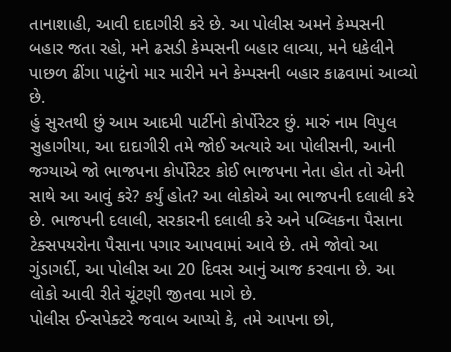તાનાશાહી, આવી દાદાગીરી કરે છે. આ પોલીસ અમને કેમ્પસની બહાર જતા રહો, મને ઢસડી કેમ્પસની બહાર લાવ્યા, મને ધકેલીને પાછળ ઢીંગા પાટુંનો માર મારીને મને કેમ્પસની બહાર કાઢવામાં આવ્યો છે.
હું સુરતથી છું આમ આદમી પાર્ટીનો કોર્પોરેટર છું. મારું નામ વિપુલ સુહાગીયા, આ દાદાગીરી તમે જોઈ અત્યારે આ પોલીસની, આની જગ્યાએ જો ભાજપના કોર્પોરેટર કોઈ ભાજપના નેતા હોત તો એની સાથે આ આવું કરે? કર્યું હોત? આ લોકોએ આ ભાજપની દલાલી કરે છે. ભાજપની દલાલી, સરકારની દલાલી કરે અને પબ્લિકના પૈસાના ટેક્સપયરોના પૈસાના પગાર આપવામાં આવે છે. તમે જોવો આ ગુંડાગર્દી, આ પોલીસ આ 20 દિવસ આનું આજ કરવાના છે. આ લોકો આવી રીતે ચૂંટણી જીતવા માગે છે.
પોલીસ ઈન્સપેક્ટરે જવાબ આપ્યો કે, તમે આપના છો,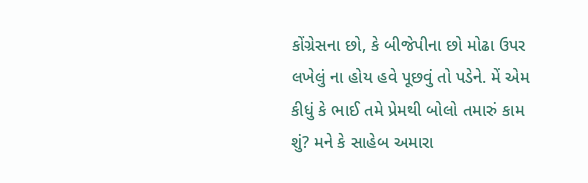કોંગ્રેસના છો, કે બીજેપીના છો મોઢા ઉપર લખેલું ના હોય હવે પૂછવું તો પડેને. મેં એમ કીધું કે ભાઈ તમે પ્રેમથી બોલો તમારું કામ શું? મને કે સાહેબ અમારા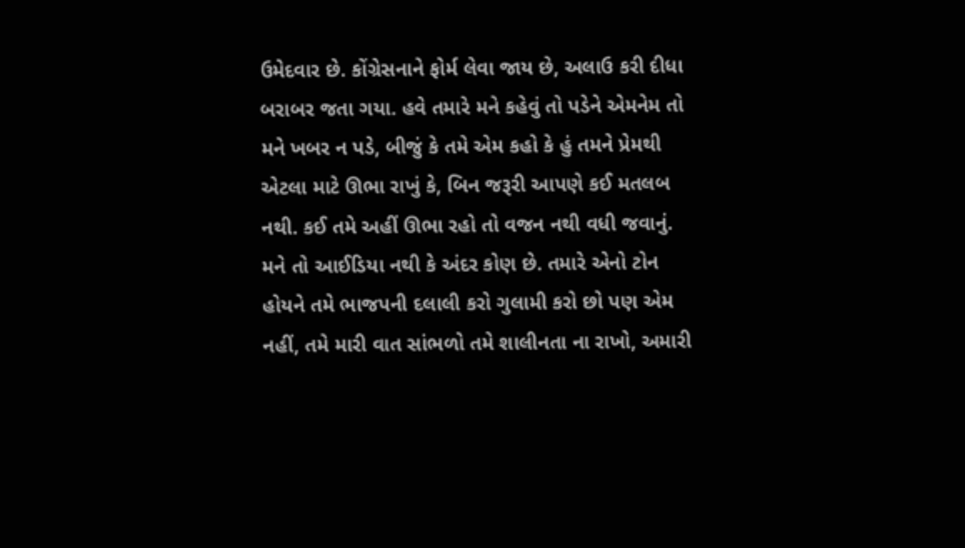ઉમેદવાર છે. કોંગ્રેસનાને ફોર્મ લેવા જાય છે, અલાઉ કરી દીધા બરાબર જતા ગયા. હવે તમારે મને કહેવું તો પડેને એમનેમ તો મને ખબર ન પડે, બીજું કે તમે એમ કહો કે હું તમને પ્રેમથી એટલા માટે ઊભા રાખું કે, બિન જરૂરી આપણે કઈ મતલબ નથી. કઈ તમે અહીં ઊભા રહો તો વજન નથી વધી જવાનું. મને તો આઈડિયા નથી કે અંદર કોણ છે. તમારે એનો ટોન હોયને તમે ભાજપની દલાલી કરો ગુલામી કરો છો પણ એમ નહીં, તમે મારી વાત સાંભળો તમે શાલીનતા ના રાખો, અમારી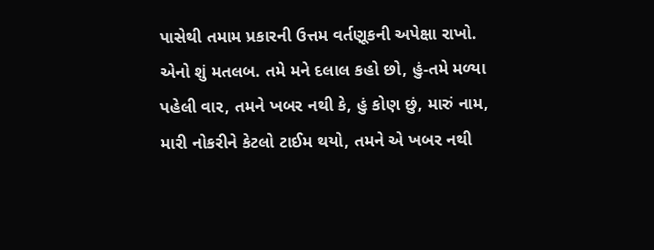પાસેથી તમામ પ્રકારની ઉત્તમ વર્તણૂકની અપેક્ષા રાખો. એનો શું મતલબ. તમે મને દલાલ કહો છો, હું-તમે મળ્યા પહેલી વાર, તમને ખબર નથી કે, હું કોણ છું, મારું નામ, મારી નોકરીને કેટલો ટાઈમ થયો, તમને એ ખબર નથી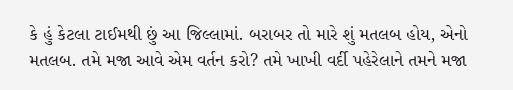કે હું કેટલા ટાઈમથી છું આ જિલ્લામાં. બરાબર તો મારે શું મતલબ હોય, એનો મતલબ. તમે મજા આવે એમ વર્તન કરો? તમે ખાખી વર્દી પહેરેલાને તમને મજા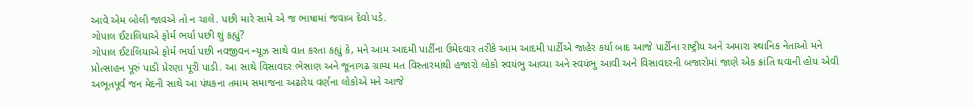આવે એમ બોલી જાવએ તો ન ચાલે. પછી મારે સામે એ જ ભાષામાં જવાબ દેવો પડે.
ગોપાલ ઈટાલિયાએ ફોર્મ ભર્યા પછી શું કહ્યું?
ગોપાલ ઈટાલિયાએ ફોર્મ ભર્યા પછી નવજીવન ન્યૂઝ સાથે વાત કરતા કહ્યું કે, મને આમ આદમી પાર્ટીના ઉમેદવાર તરીકે આમ આદમી પાર્ટીએ જાહેર કર્યા બાદ આજે પાર્ટીના રાષ્ટ્રીય અને અમારા સ્થાનિક નેતાઓ મને પ્રોત્સાહન પૂરું પાડી પ્રેરણા પૂરી પાડી. આ સાથે વિસાવદર ભેસાણ અને જૂનાગઢ ગ્રામ્ય મત વિસ્તારમાંથી હજારો લોકો સ્વયંભુ આવ્યા અને સ્વયંભુ આવી અને વિસાવદરની બજારોમાં જાણે એક ક્રાંતિ થવાની હોય એવી અભૂતપૂર્વ જન મેદની સાથે આ પંથકના તમામ સમાજના અઢારેય વર્ણના લોકોએ મને આજે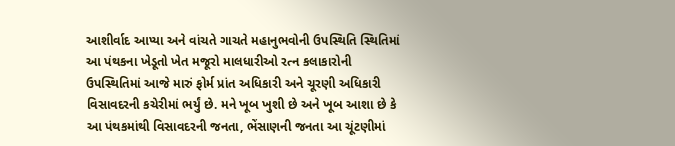આશીર્વાદ આપ્યા અને વાંચતે ગાચતે મહાનુભવોની ઉપસ્થિતિ સ્થિતિમાં આ પંથકના ખેડૂતો ખેત મજૂરો માલધારીઓ રત્ન કલાકારોની ઉપસ્થિતિમાં આજે મારું ફોર્મ પ્રાંત અધિકારી અને ચૂરણી અધિકારી વિસાવદરની કચેરીમાં ભર્યું છે. મને ખૂબ ખુશી છે અને ખૂબ આશા છે કે આ પંથકમાંથી વિસાવદરની જનતા, ભેંસાણની જનતા આ ચૂંટણીમાં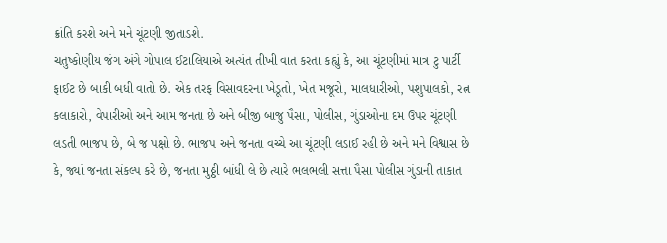ક્રાંતિ કરશે અને મને ચૂંટણી જીતાડશે.
ચતુષ્કોણીય જંગ અંગે ગોપાલ ઈટાલિયાએ અત્યંત તીખી વાત કરતા કહ્યું કે, આ ચૂંટણીમાં માત્ર ટુ પાર્ટી ફાઈટ છે બાકી બધી વાતો છે. એક તરફ વિસાવદરના ખેડૂતો, ખેત મજૂરો, માલધારીઓ, પશુપાલકો, રત્ન કલાકારો, વેપારીઓ અને આમ જનતા છે અને બીજી બાજુ પૈસા, પોલીસ, ગુંડાઓના દમ ઉપર ચૂંટણી લડતી ભાજપ છે, બે જ પક્ષો છે. ભાજપ અને જનતા વચ્ચે આ ચૂંટણી લડાઈ રહી છે અને મને વિશ્વાસ છે કે, જ્યાં જનતા સંકલ્પ કરે છે, જનતા મુઠ્ઠી બાંધી લે છે ત્યારે ભલભલી સત્તા પૈસા પોલીસ ગુંડાની તાકાત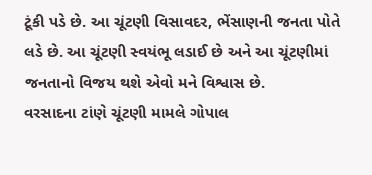ટૂંકી પડે છે. આ ચૂંટણી વિસાવદર, ભેંસાણની જનતા પોતે લડે છે. આ ચૂંટણી સ્વયંભૂ લડાઈ છે અને આ ચૂંટણીમાં જનતાનો વિજય થશે એવો મને વિશ્વાસ છે.
વરસાદના ટાંણે ચૂંટણી મામલે ગોપાલ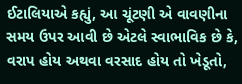ઈટાલિયાએ કહ્યું, આ ચૂંટણી એ વાવણીના સમય ઉપર આવી છે એટલે સ્વાભાવિક છે કે, વરાપ હોય અથવા વરસાદ હોય તો ખેડૂતો,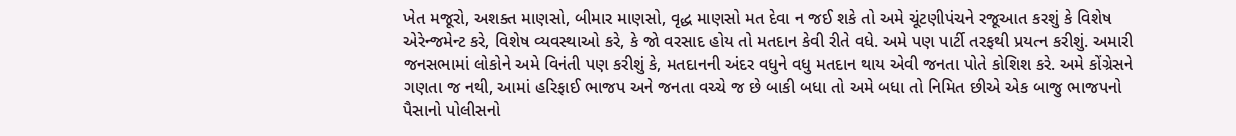ખેત મજૂરો, અશક્ત માણસો, બીમાર માણસો, વૃદ્ધ માણસો મત દેવા ન જઈ શકે તો અમે ચૂંટણીપંચને રજૂઆત કરશું કે વિશેષ એરેન્જમેન્ટ કરે, વિશેષ વ્યવસ્થાઓ કરે, કે જો વરસાદ હોય તો મતદાન કેવી રીતે વધે. અમે પણ પાર્ટી તરફથી પ્રયત્ન કરીશું. અમારી જનસભામાં લોકોને અમે વિનંતી પણ કરીશું કે, મતદાનની અંદર વધુને વધુ મતદાન થાય એવી જનતા પોતે કોશિશ કરે. અમે કોંગ્રેસને ગણતા જ નથી, આમાં હરિફાઈ ભાજપ અને જનતા વચ્ચે જ છે બાકી બધા તો અમે બધા તો નિમિત છીએ એક બાજુ ભાજપનો પૈસાનો પોલીસનો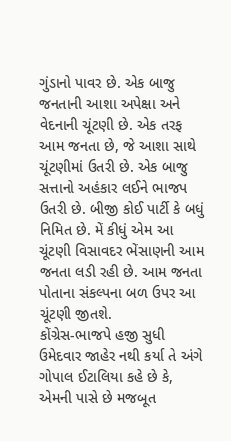ગુંડાનો પાવર છે. એક બાજુ જનતાની આશા અપેક્ષા અને વેદનાની ચૂંટણી છે. એક તરફ આમ જનતા છે, જે આશા સાથે ચૂંટણીમાં ઉતરી છે. એક બાજુ સત્તાનો અહંકાર લઈને ભાજપ ઉતરી છે. બીજી કોઈ પાર્ટી કે બધું નિમિત છે. મેં કીધું એમ આ ચૂંટણી વિસાવદર ભેંસાણની આમ જનતા લડી રહી છે. આમ જનતા પોતાના સંકલ્પના બળ ઉપર આ ચૂંટણી જીતશે.
કોંગ્રેસ-ભાજપે હજી સુધી ઉમેદવાર જાહેર નથી કર્યા તે અંગે ગોપાલ ઈટાલિયા કહે છે કે, એમની પાસે છે મજબૂત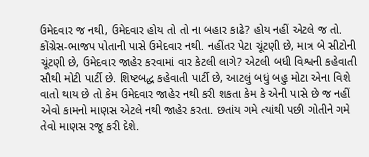ઉમેદવાર જ નથી, ઉમેદવાર હોય તો તો ના બહાર કાઢે? હોય નહીં એટલે જ તો. કોંગ્રેસ-ભાજપ પોતાની પાસે ઉમેદવાર નથી. નહીંતર પેટા ચૂંટણી છે, માત્ર બે સીટોની ચૂંટણી છે, ઉમેદવાર જાહેર કરવામાં વાર કેટલી લાગે? એટલી બધી વિશ્વની કહેવાતી સૌથી મોટી પાર્ટી છે. શિષ્ટબદ્ધ કહેવાતી પાર્ટી છે, આટલું બધું બહુ મોટા એના વિશે વાતો થાય છે તો કેમ ઉમેદવાર જાહેર નથી કરી શકતા કેમ કે એની પાસે છે જ નહીં એવો કામનો માણસ એટલે નથી જાહેર કરતા. છતાંય ગમે ત્યાંથી પછી ગોતીને ગમે તેવો માણસ રજૂ કરી દેશે.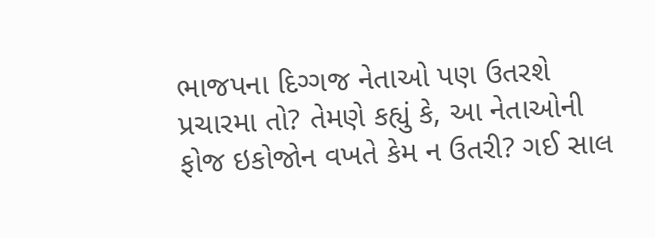ભાજપના દિગ્ગજ નેતાઓ પણ ઉતરશે પ્રચારમા તો? તેમણે કહ્યું કે, આ નેતાઓની ફોજ ઇકોજોન વખતે કેમ ન ઉતરી? ગઈ સાલ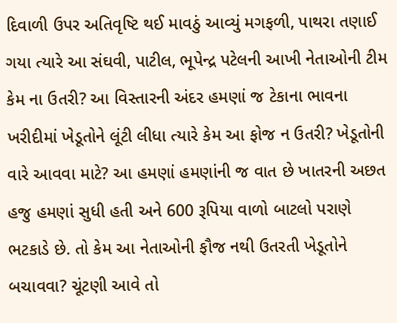દિવાળી ઉપર અતિવૃષ્ટિ થઈ માવઠું આવ્યું મગફળી, પાથરા તણાઈ ગયા ત્યારે આ સંઘવી, પાટીલ, ભૂપેન્દ્ર પટેલની આખી નેતાઓની ટીમ કેમ ના ઉતરી? આ વિસ્તારની અંદર હમણાં જ ટેકાના ભાવના ખરીદીમાં ખેડૂતોને લૂંટી લીધા ત્યારે કેમ આ ફોજ ન ઉતરી? ખેડૂતોની વારે આવવા માટે? આ હમણાં હમણાંની જ વાત છે ખાતરની અછત હજુ હમણાં સુધી હતી અને 600 રૂપિયા વાળો બાટલો પરાણે ભટકાડે છે. તો કેમ આ નેતાઓની ફૌજ નથી ઉતરતી ખેડૂતોને બચાવવા? ચૂંટણી આવે તો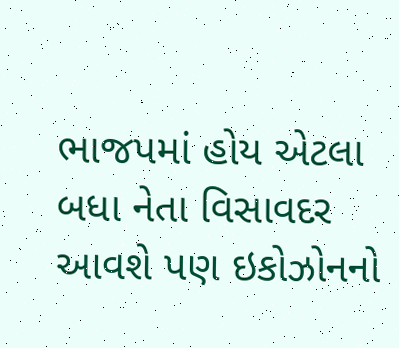ભાજપમાં હોય એટલા બધા નેતા વિસાવદર આવશે પણ ઇકોઝોનનો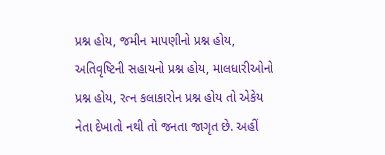પ્રશ્ન હોય, જમીન માપણીનો પ્રશ્ન હોય, અતિવૃષ્ટિની સહાયનો પ્રશ્ન હોય, માલધારીઓનો પ્રશ્ન હોય, રત્ન કલાકારોન પ્રશ્ન હોય તો એકેય નેતા દેખાતો નથી તો જનતા જાગૃત છે. અહીં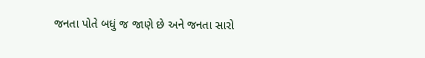જનતા પોતે બધું જ જાણે છે અને જનતા સારો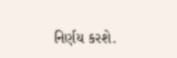નિર્ણય કરશે.